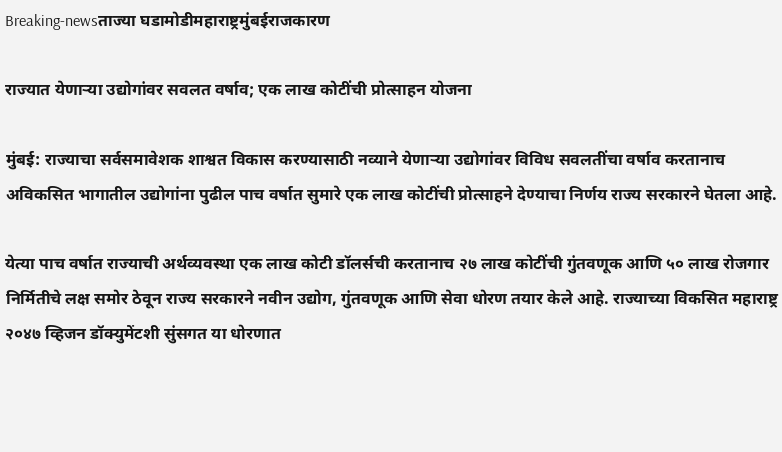Breaking-newsताज्या घडामोडीमहाराष्ट्रमुंबईराजकारण

राज्यात येणाऱ्या उद्योगांवर सवलत वर्षाव; एक लाख कोटींची प्रोत्साहन योजना

मुंबई: राज्याचा सर्वसमावेशक शाश्वत विकास करण्यासाठी नव्याने येणाऱ्या उद्योगांवर विविध सवलतींचा वर्षाव करतानाच अविकसित भागातील उद्योगांना पुढील पाच वर्षात सुमारे एक लाख कोटींची प्रोत्साहने देण्याचा निर्णय राज्य सरकारने घेतला आहे.

येत्या पाच वर्षात राज्याची अर्थव्यवस्था एक लाख कोटी डॉलर्सची करतानाच २७ लाख कोटींची गुंतवणूक आणि ५० लाख रोजगार निर्मितीचे लक्ष समोर ठेवून राज्य सरकारने नवीन उद्योग, गुंतवणूक आणि सेवा धोरण तयार केले आहे. राज्याच्या विकसित महाराष्ट्र २०४७ व्हिजन डॉक्युमेंटशी सुंसगत या धोरणात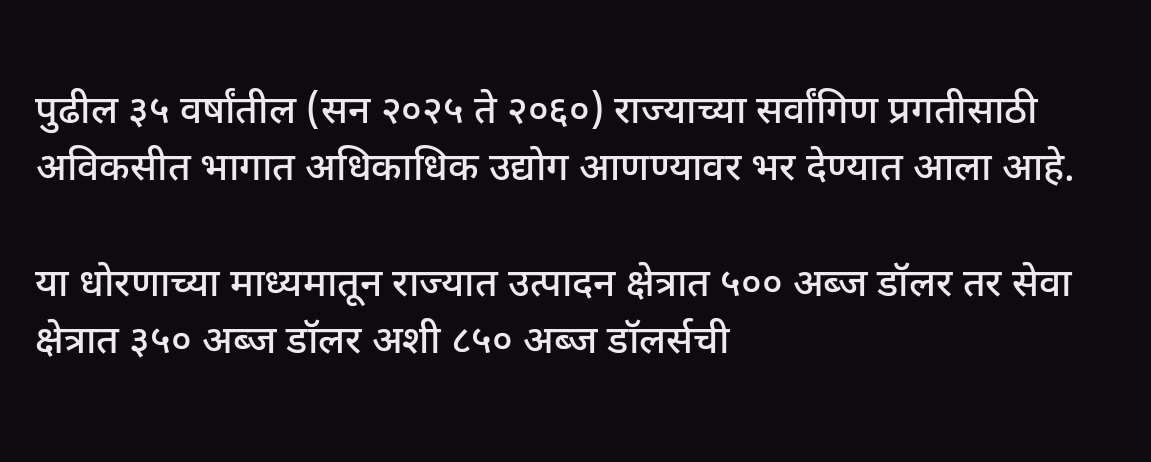पुढील ३५ वर्षांतील (सन २०२५ ते २०६०) राज्याच्या सर्वांगिण प्रगतीसाठी अविकसीत भागात अधिकाधिक उद्योग आणण्यावर भर देण्यात आला आहे.

या धोरणाच्या माध्यमातून राज्यात उत्पादन क्षेत्रात ५०० अब्ज डॉलर तर सेवा क्षेत्रात ३५० अब्ज डॉलर अशी ८५० अब्ज डॉलर्सची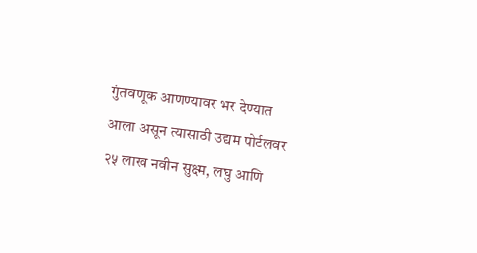गुंतवणूक आणण्यावर भर देण्यात आला असून त्यासाठी उद्यम पोर्टलवर २५ लाख नवीन सुक्ष्म, लघु आणि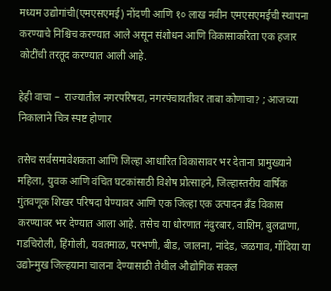मध्यम उद्योगांची(एमएसएमई) नोंदणी आणि १० लाख नवीन एमएसएमईची स्थापना करण्याचे निश्चिच करण्यात आले असून संशोधन आणि विकासाकरिता एक हजार कोटींची तरतूद करण्यात आली आहे.

हेही वाचा –  राज्यातील नगरपरिषदा, नगरपंचायतीवर ताबा कोणाचा? ; आजच्या निकालाने चित्र स्पष्ट होणार

तसेच सर्वसमावेशकता आणि जिल्हा आधारित विकासावर भर देताना प्रामुख्याने महिला, युवक आणि वंचित घटकांसाठी विशेष प्रोत्साहने, जिल्हास्तरीय वार्षिक गुंतवणूक शिखर परिषदा घेण्यावर आणि एक जिल्हा एक उत्पादन ब्रॅंड विकास करण्यावर भर देण्यात आला आहे. तसेच या धोरणात नंदुरबार, वाशिम, बुलढाणा, गडचिरोली, हिंगोली, यवतमाळ, परभणी, बीड, जालना, नांदेड, जळगाव, गोंदिया या उद्योन्मुख जिल्हयाना चालना देण्यासाठी तेथील औद्योगिक सकल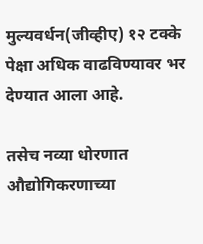मुल्यवर्धन(जीव्हीए) १२ टक्के पेक्षा अधिक वाढविण्यावर भर देण्यात आला आहे.

तसेच नव्या धोरणात औद्योगिकरणाच्या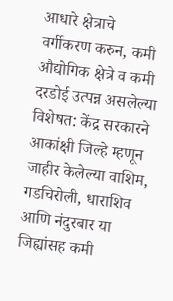आधारे क्षेत्राचे वर्गीकरण करुन, कमी औद्योगिक क्षेत्रे व कमी दरडोई उत्पन्न असलेल्या विशेषत: केंद्र सरकारने आकांक्षी जिल्हे म्हणून जाहीर केलेल्या वाशिम, गडचिरोली, धाराशिव आणि नंदुरबार या जिह्यांसह कमी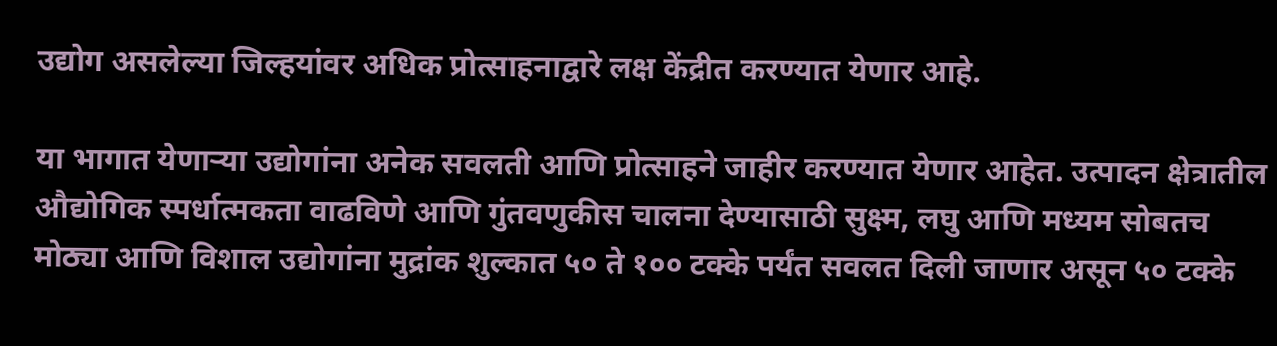उद्योग असलेल्या जिल्हयांवर अधिक प्रोत्साहनाद्वारे लक्ष केंद्रीत करण्यात येणार आहे.

या भागात येणाऱ्या उद्योगांना अनेक सवलती आणि प्रोत्साहने जाहीर करण्यात येणार आहेत. उत्पादन क्षेत्रातील औद्योगिक स्पर्धात्मकता वाढविणे आणि गुंतवणुकीस चालना देण्यासाठी सुक्ष्म, लघु आणि मध्यम सोबतच मोठ्या आणि विशाल उद्योगांना मुद्रांक शुल्कात ५० ते १०० टक्के पर्यंत सवलत दिली जाणार असून ५० टक्के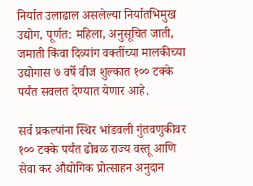निर्यात उलाढाल असलेल्या निर्यातभिमुख उद्योग, पूर्णत: महिला, अनुसूचित जाती, जमाती किंवा दिव्यांग वक्तींच्या मालकीच्या उद्योगास ७ वर्षे वीज शुल्कात १०० टक्के पर्यंत सवलत देण्यात येणार आहे.

सर्व प्रकल्पांना स्थिर भांडवली गुंतवणुकीवर १०० टक्के पर्यंत ढोबळ राज्य वस्तू आणि सेवा कर औद्योगिक प्रोत्साहन अनुदान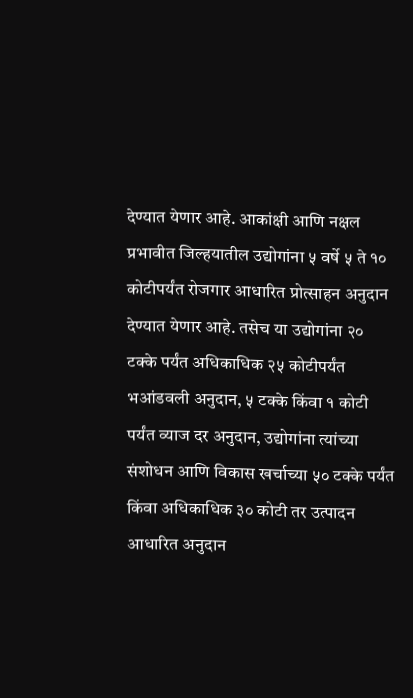देण्यात येणार आहे. आकांक्षी आणि नक्षल प्रभावीत जिल्हयातील उद्योगांना ५ वर्षे ५ ते १० कोटीपर्यंत रोजगार आधारित प्रोत्साहन अनुदान देण्यात येणार आहे. तसेच या उद्योगांना २० टक्के पर्यंत अधिकाधिक २५ कोटीपर्यंत भआंडवली अनुदान, ५ टक्के किंवा १ कोटी पर्यंत व्याज दर अनुदान, उद्योगांना त्यांच्या संशोधन आणि विकास खर्चाच्या ५० टक्के पर्यंत किंवा अधिकाधिक ३० कोटी तर उत्पादन आधारित अनुदान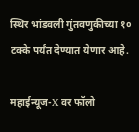स्थिर भांडवली गुंतवणुकीच्या १० टक्के पर्यंत देण्यात येणार आहे.

महाईन्यूज-X वर फॉलो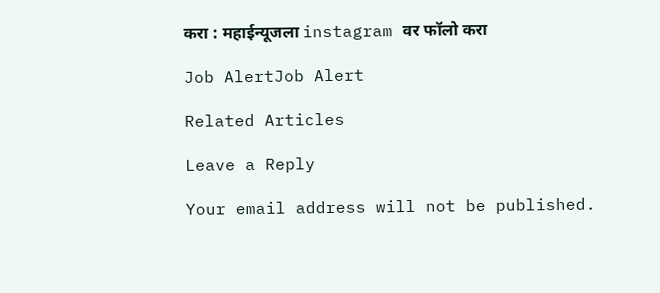करा : महाईन्यूजला instagram वर फॉलो करा

Job AlertJob Alert

Related Articles

Leave a Reply

Your email address will not be published.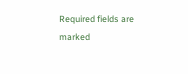Required fields are marked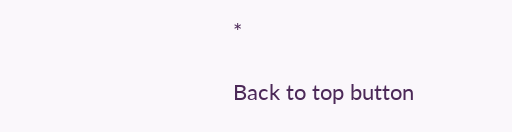*

Back to top button